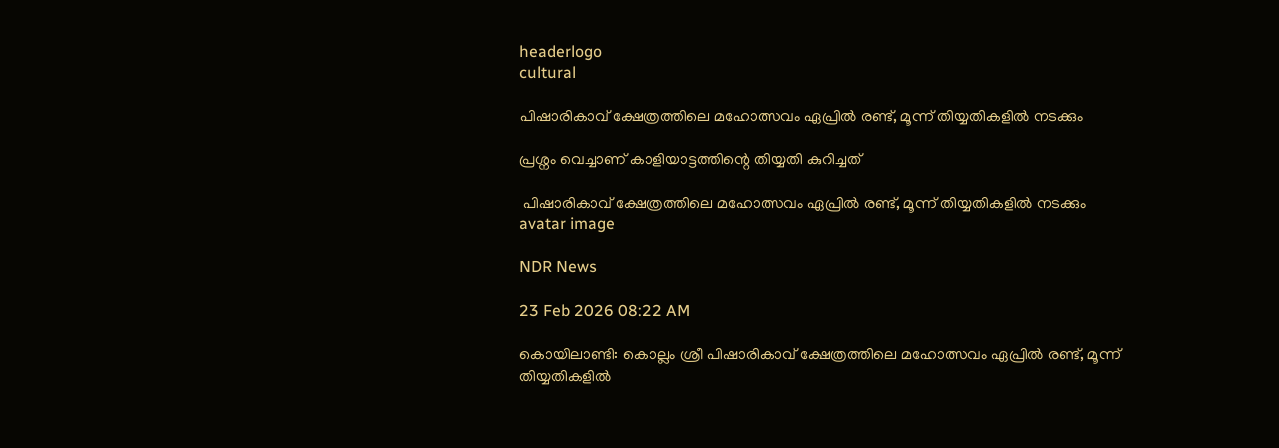headerlogo
cultural

പിഷാരികാവ് ക്ഷേത്രത്തിലെ മഹോത്സവം ഏപ്രിൽ രണ്ട്, മൂന്ന് തിയ്യതികളിൽ നടക്കും

പ്രശ്നം വെച്ചാണ് കാളിയാട്ടത്തിന്റെ തിയ്യതി കുറിച്ചത്

 പിഷാരികാവ് ക്ഷേത്രത്തിലെ മഹോത്സവം ഏപ്രിൽ രണ്ട്, മൂന്ന് തിയ്യതികളിൽ നടക്കും
avatar image

NDR News

23 Feb 2026 08:22 AM

കൊയിലാണ്ടി: കൊല്ലം ശ്രീ പിഷാരികാവ് ക്ഷേത്രത്തിലെ മഹോത്സവം ഏപ്രിൽ രണ്ട്, മൂന്ന് തിയ്യതികളിൽ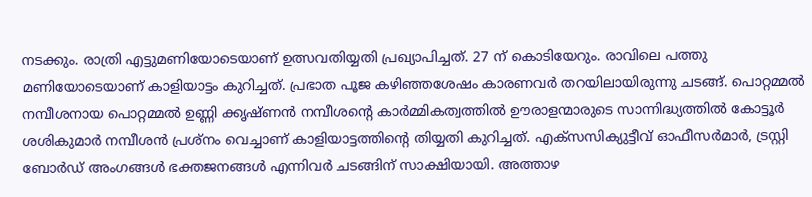നടക്കും. രാത്രി എട്ടുമണിയോടെയാണ് ഉത്സവതിയ്യതി പ്രഖ്യാപിച്ചത്. 27 ന് കൊടിയേറും. രാവിലെ പത്തു മണിയോടെയാണ് കാളിയാട്ടം കുറിച്ചത്. പ്രഭാത പൂജ കഴിഞ്ഞശേഷം കാരണവർ തറയിലായിരുന്നു ചടങ്ങ്. പൊറ്റമ്മൽ നമ്പീശനായ പൊറ്റമ്മൽ ഉണ്ണി ക്കൃഷ്‌ണൻ നമ്പീശന്റെ കാർമ്മികത്വത്തിൽ ഊരാളന്മാരുടെ സാന്നിദ്ധ്യത്തിൽ കോട്ടൂർ ശശികുമാർ നമ്പീശൻ പ്രശ്നം വെച്ചാണ് കാളിയാട്ടത്തിന്റെ തിയ്യതി കുറിച്ചത്. എക്സസിക്യുട്ടീവ് ഓഫീസർമാർ, ട്രസ്റ്റി ബോർഡ് അംഗങ്ങൾ ഭക്തജനങ്ങൾ എന്നിവർ ചടങ്ങിന് സാക്ഷിയായി. അത്താഴ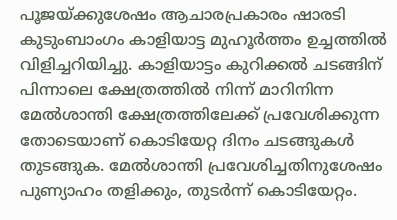പൂജയ്ക്കുശേഷം ആചാരപ്രകാരം ഷാരടി കുടുംബാംഗം കാളിയാട്ട മുഹൂർത്തം ഉച്ചത്തിൽ വിളിച്ചറിയിച്ചു. കാളിയാട്ടം കുറിക്കൽ ചടങ്ങിന് പിന്നാലെ ക്ഷേത്രത്തിൽ നിന്ന് മാറിനിന്ന മേൽശാന്തി ക്ഷേത്രത്തിലേക്ക് പ്രവേശിക്കുന്ന തോടെയാണ് കൊടിയേറ്റ ദിനം ചടങ്ങുകൾ തുടങ്ങുക. മേൽശാന്തി പ്രവേശിച്ചതിനുശേഷം പുണ്യാഹം തളിക്കും, തുടർന്ന് കൊടിയേറ്റം.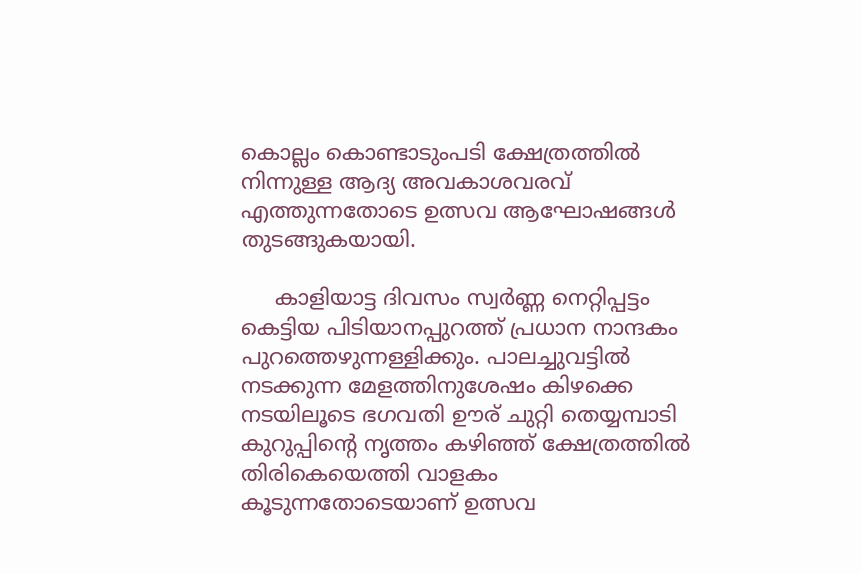കൊല്ലം കൊണ്ടാടുംപടി ക്ഷേത്രത്തിൽ നിന്നുള്ള ആദ്യ അവകാശവരവ് എത്തുന്നതോടെ ഉത്സവ ആഘോഷങ്ങൾ തുടങ്ങുകയായി.

     കാളിയാട്ട ദിവസം സ്വർണ്ണ നെറ്റിപ്പട്ടം കെട്ടിയ പിടിയാനപ്പുറത്ത് പ്രധാന നാന്ദകം പുറത്തെഴുന്നള്ളിക്കും. പാലച്ചുവട്ടിൽ നടക്കുന്ന മേളത്തിനുശേഷം കിഴക്കെ നടയിലൂടെ ഭഗവതി ഊര് ചുറ്റി തെയ്യമ്പാടി കുറുപ്പിന്റെ നൃത്തം കഴിഞ്ഞ് ക്ഷേത്രത്തിൽ തിരികെയെത്തി വാളകം കൂടുന്നതോടെയാണ് ഉത്സവ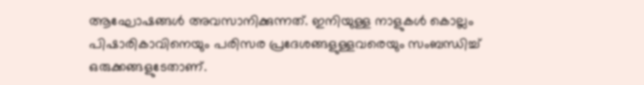ആഘോഷങ്ങൾ അവസാനിക്കുന്നത്. ഇനിയുള്ള നാളുകൾ കൊല്ലം പിഷാരികാവിനെയും പരിസര പ്രദേശങ്ങളുള്ളവരെയും സംബന്ധിച്ച് ഒരുക്കങ്ങളുടേതാണ്.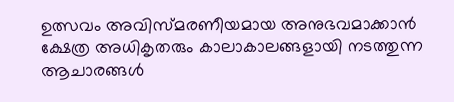ഉത്സവം അവിസ്മരണീയമായ അനുഭവമാക്കാൻ ക്ഷേത്ര അധികൃതരും കാലാകാലങ്ങളായി നടത്തുന്ന ആചാരങ്ങൾ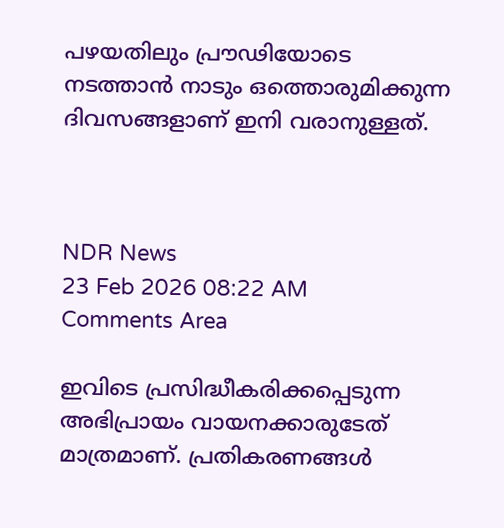പഴയതിലും പ്രൗഢിയോടെ നടത്താൻ നാടും ഒത്തൊരുമിക്കുന്ന ദിവസങ്ങളാണ് ഇനി വരാനുള്ളത്.



NDR News
23 Feb 2026 08:22 AM
Comments Area

ഇവിടെ പ്രസിദ്ധീകരിക്കപ്പെടുന്ന അഭിപ്രായം വായനക്കാരുടേത് മാത്രമാണ്. പ്രതികരണങ്ങൾ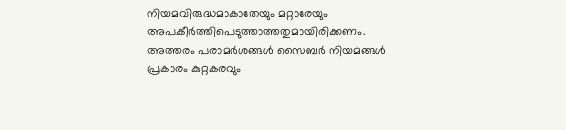നിയമവിരുദ്ധമാകാതേയും മറ്റാരേയും അപകീർത്തിപെടുത്താത്തതുമായിരിക്കണം. അത്തരം പരാമർശങ്ങൾ സൈബർ നിയമങ്ങൾ പ്രകാരം കുറ്റകരവും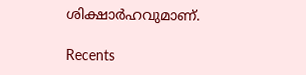ശിക്ഷാർഹവുമാണ്.

Recents